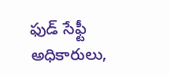ఫుడ్ సేఫ్టీ అధికారులు,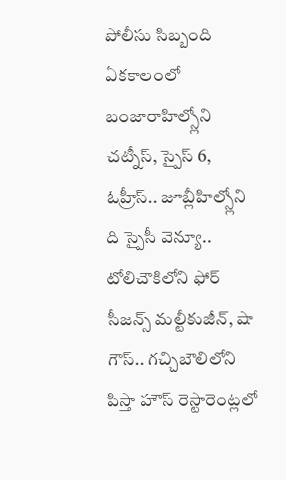పోలీసు సిబ్బంది ఏకకాలంలో బంజారాహిల్స్లోని చట్నీస్, స్పైస్ 6, ఓహ్రీస్.. జూబ్లీహిల్స్లోని ది స్పైసీ వెన్యూ..
టోలిచౌకిలోని ఫోర్ సీజన్స్ మల్టీకుజీన్, షా గౌస్.. గచ్చిబౌలిలోని పిస్తా హౌస్ రెస్టారెంట్లలో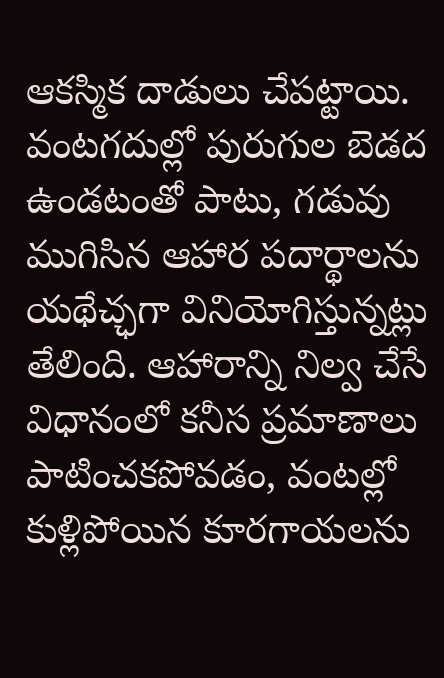ఆకస్మిక దాడులు చేపట్టాయి. వంటగదుల్లో పురుగుల బెడద ఉండటంతో పాటు, గడువు ముగిసిన ఆహార పదార్థాలను యథేచ్ఛగా వినియోగిస్తున్నట్లు తేలింది. ఆహారాన్ని నిల్వ చేసే విధానంలో కనీస ప్రమాణాలు పాటించకపోవడం, వంటల్లో కుళ్లిపోయిన కూరగాయలను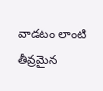వాడటం లాంటి తీవ్రమైన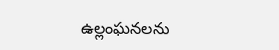ఉల్లంఘనలను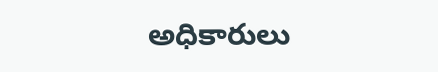అధికారులు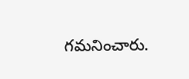గమనించారు.